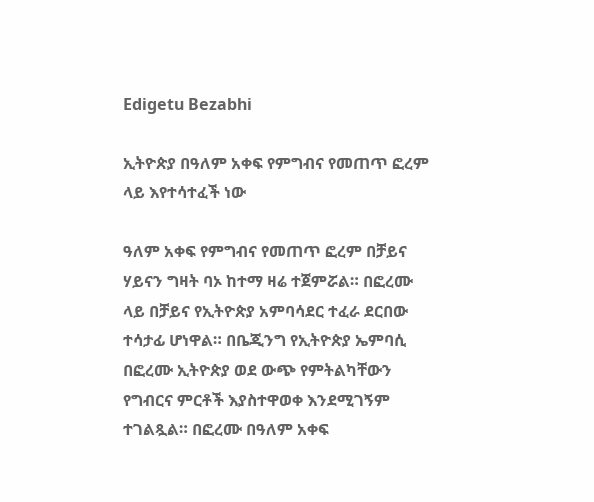Edigetu Bezabhi

ኢትዮጵያ በዓለም አቀፍ የምግብና የመጠጥ ፎረም ላይ እየተሳተፈች ነው

ዓለም አቀፍ የምግብና የመጠጥ ፎረም በቻይና ሃይናን ግዛት ባኦ ከተማ ዛሬ ተጀምሯል። በፎረሙ ላይ በቻይና የኢትዮጵያ አምባሳደር ተፈራ ደርበው ተሳታፊ ሆነዋል። በቤጂንግ የኢትዮጵያ ኤምባሲ በፎረሙ ኢትዮጵያ ወደ ውጭ የምትልካቸውን የግብርና ምርቶች እያስተዋወቀ እንደሚገኝም ተገልጿል። በፎረሙ በዓለም አቀፍ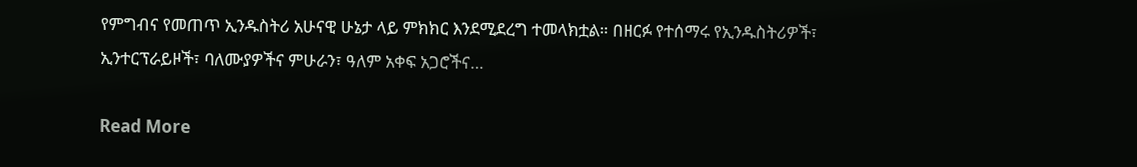የምግብና የመጠጥ ኢንዱስትሪ አሁናዊ ሁኔታ ላይ ምክክር እንደሚደረግ ተመላክቷል። በዘርፉ የተሰማሩ የኢንዱስትሪዎች፣ ኢንተርፕራይዞች፣ ባለሙያዎችና ምሁራን፣ ዓለም አቀፍ አጋሮችና…

Read More